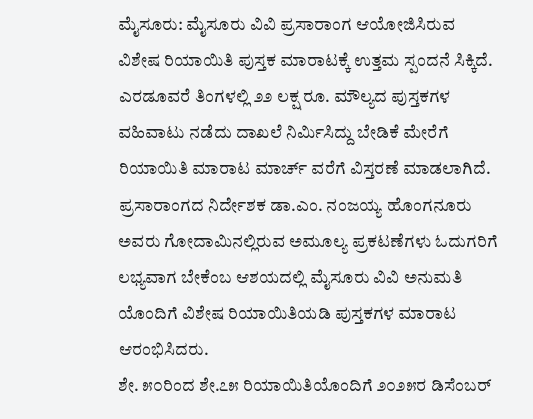ಮೈಸೂರು: ಮೈಸೂರು ವಿವಿ ಪ್ರಸಾರಾಂಗ ಆಯೋಜಿಸಿರುವ ವಿಶೇಷ ರಿಯಾಯಿತಿ ಪುಸ್ತಕ ಮಾರಾಟಕ್ಕೆ ಉತ್ತಮ ಸ್ಪಂದನೆ ಸಿಕ್ಕಿದೆ.
ಎರಡೂವರೆ ತಿಂಗಳಲ್ಲಿ ೨೨ ಲಕ್ಷ ರೂ. ಮೌಲ್ಯದ ಪುಸ್ತಕಗಳ ವಹಿವಾಟು ನಡೆದು ದಾಖಲೆ ನಿರ್ಮಿಸಿದ್ದು ಬೇಡಿಕೆ ಮೇರೆಗೆ ರಿಯಾಯಿತಿ ಮಾರಾಟ ಮಾರ್ಚ್ ವರೆಗೆ ವಿಸ್ತರಣೆ ಮಾಡಲಾಗಿದೆ.
ಪ್ರಸಾರಾಂಗದ ನಿರ್ದೇಶಕ ಡಾ.ಎಂ. ನಂಜಯ್ಯ ಹೊಂಗನೂರು ಅವರು ಗೋದಾಮಿನಲ್ಲಿರುವ ಅಮೂಲ್ಯ ಪ್ರಕಟಣೆಗಳು ಓದುಗರಿಗೆ ಲಭ್ಯವಾಗ ಬೇಕೆಂಬ ಆಶಯದಲ್ಲಿ ಮೈಸೂರು ವಿವಿ ಅನುಮತಿ ಯೊಂದಿಗೆ ವಿಶೇಷ ರಿಯಾಯಿತಿಯಡಿ ಪುಸ್ತಕಗಳ ಮಾರಾಟ ಆರಂಭಿಸಿದರು.
ಶೇ. ೫೦ರಿಂದ ಶೇ.೭೫ ರಿಯಾಯಿತಿಯೊಂದಿಗೆ ೨೦೨೫ರ ಡಿಸೆಂಬರ್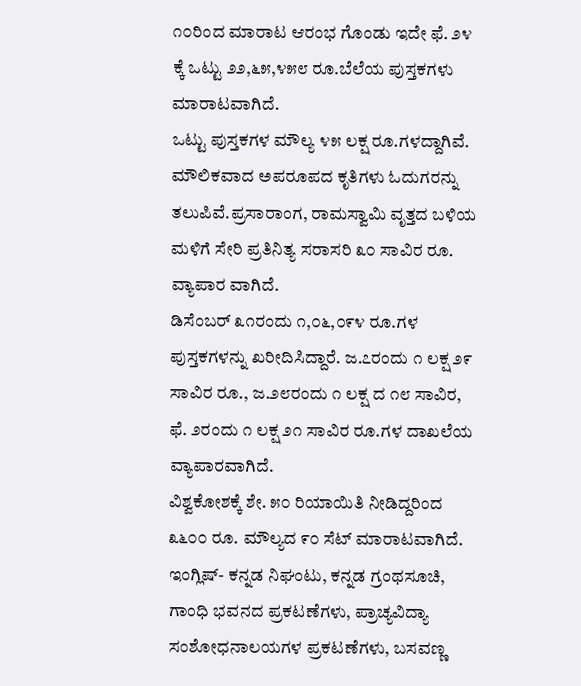೧೦ರಿಂದ ಮಾರಾಟ ಆರಂಭ ಗೊಂಡು ಇದೇ ಫೆ. ೨೪ ಕ್ಕೆ ಒಟ್ಟು ೨೨,೬೫,೪೫೮ ರೂ.ಬೆಲೆಯ ಪುಸ್ತಕಗಳು ಮಾರಾಟವಾಗಿದೆ.
ಒಟ್ಟು ಪುಸ್ತಕಗಳ ಮೌಲ್ಯ ೪೫ ಲಕ್ಷ ರೂ.ಗಳದ್ದಾಗಿವೆ. ಮೌಲಿಕವಾದ ಅಪರೂಪದ ಕೃತಿಗಳು ಓದುಗರನ್ನು ತಲುಪಿವೆ.ಪ್ರಸಾರಾಂಗ, ರಾಮಸ್ವಾಮಿ ವೃತ್ತದ ಬಳಿಯ ಮಳಿಗೆ ಸೇರಿ ಪ್ರತಿನಿತ್ಯ ಸರಾಸರಿ ೩೦ ಸಾವಿರ ರೂ. ವ್ಯಾಪಾರ ವಾಗಿದೆ.
ಡಿಸೆಂಬರ್ ೩೧ರಂದು ೧,೦೬,೦೯೪ ರೂ.ಗಳ ಪುಸ್ತಕಗಳನ್ನು ಖರೀದಿಸಿದ್ದಾರೆ. ಜ.೭ರಂದು ೧ ಲಕ್ಷ ೨೯ ಸಾವಿರ ರೂ., ಜ.೨೮ರಂದು ೧ ಲಕ್ಷ ದ ೧೮ ಸಾವಿರ, ಫೆ. ೨ರಂದು ೧ ಲಕ್ಷ ೨೧ ಸಾವಿರ ರೂ.ಗಳ ದಾಖಲೆಯ ವ್ಯಾಪಾರವಾಗಿದೆ.
ವಿಶ್ವಕೋಶಕ್ಕೆ ಶೇ. ೫೦ ರಿಯಾಯಿತಿ ನೀಡಿದ್ದರಿಂದ ೩೬೦೦ ರೂ. ಮೌಲ್ಯದ ೯೦ ಸೆಟ್ ಮಾರಾಟವಾಗಿದೆ. ಇಂಗ್ಲಿಷ್- ಕನ್ನಡ ನಿಘಂಟು, ಕನ್ನಡ ಗ್ರಂಥಸೂಚಿ, ಗಾಂಧಿ ಭವನದ ಪ್ರಕಟಣೆಗಳು, ಪ್ರಾಚ್ಯವಿದ್ಯಾ ಸಂಶೋಧನಾಲಯಗಳ ಪ್ರಕಟಣೆಗಳು, ಬಸವಣ್ಣ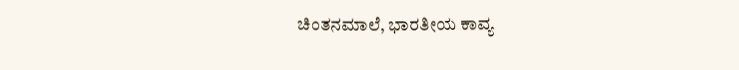ಚಿಂತನಮಾಲೆ, ಭಾರತೀಯ ಕಾವ್ಯ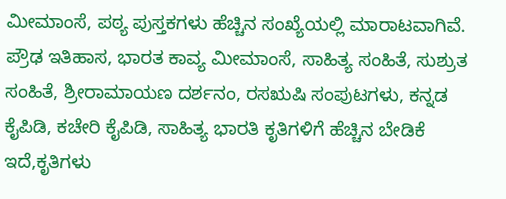ಮೀಮಾಂಸೆ, ಪಠ್ಯ ಪುಸ್ತಕಗಳು ಹೆಚ್ಚಿನ ಸಂಖ್ಯೆಯಲ್ಲಿ ಮಾರಾಟವಾಗಿವೆ.
ಪ್ರೌಢ ಇತಿಹಾಸ, ಭಾರತ ಕಾವ್ಯ ಮೀಮಾಂಸೆ, ಸಾಹಿತ್ಯ ಸಂಹಿತೆ, ಸುಶ್ರುತ ಸಂಹಿತೆ, ಶ್ರೀರಾಮಾಯಣ ದರ್ಶನಂ, ರಸಋಷಿ ಸಂಪುಟಗಳು, ಕನ್ನಡ ಕೈಪಿಡಿ, ಕಚೇರಿ ಕೈಪಿಡಿ, ಸಾಹಿತ್ಯ ಭಾರತಿ ಕೃತಿಗಳಿಗೆ ಹೆಚ್ಚಿನ ಬೇಡಿಕೆ ಇದೆ,ಕೃತಿಗಳು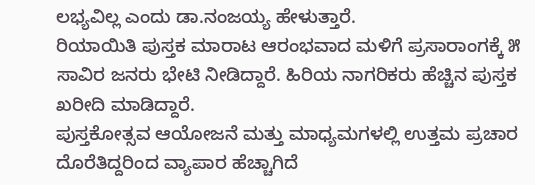ಲಭ್ಯವಿಲ್ಲ ಎಂದು ಡಾ.ನಂಜಯ್ಯ ಹೇಳುತ್ತಾರೆ.
ರಿಯಾಯಿತಿ ಪುಸ್ತಕ ಮಾರಾಟ ಆರಂಭವಾದ ಮಳಿಗೆ ಪ್ರಸಾರಾಂಗಕ್ಕೆ ೫ ಸಾವಿರ ಜನರು ಭೇಟಿ ನೀಡಿದ್ದಾರೆ. ಹಿರಿಯ ನಾಗರಿಕರು ಹೆಚ್ಚಿನ ಪುಸ್ತಕ ಖರೀದಿ ಮಾಡಿದ್ದಾರೆ.
ಪುಸ್ತಕೋತ್ಸವ ಆಯೋಜನೆ ಮತ್ತು ಮಾಧ್ಯಮಗಳಲ್ಲಿ ಉತ್ತಮ ಪ್ರಚಾರ ದೊರೆತಿದ್ದರಿಂದ ವ್ಯಾಪಾರ ಹೆಚ್ಚಾಗಿದೆ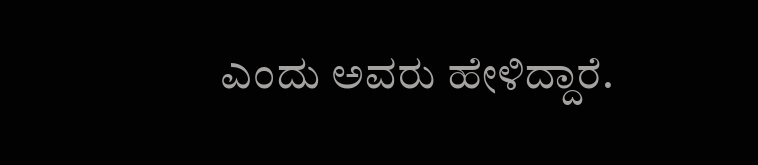ಎಂದು ಅವರು ಹೇಳಿದ್ದಾರೆ.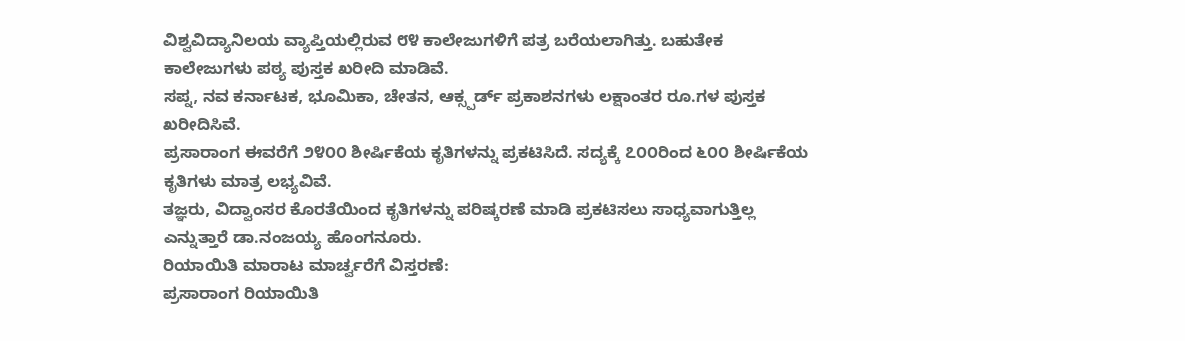ವಿಶ್ವವಿದ್ಯಾನಿಲಯ ವ್ಯಾಪ್ತಿಯಲ್ಲಿರುವ ೮೪ ಕಾಲೇಜುಗಳಿಗೆ ಪತ್ರ ಬರೆಯಲಾಗಿತ್ತು. ಬಹುತೇಕ ಕಾಲೇಜುಗಳು ಪಠ್ಯ ಪುಸ್ತಕ ಖರೀದಿ ಮಾಡಿವೆ.
ಸಪ್ನ, ನವ ಕರ್ನಾಟಕ, ಭೂಮಿಕಾ, ಚೇತನ, ಆಕ್ಸ್ಪರ್ಡ್ ಪ್ರಕಾಶನಗಳು ಲಕ್ಷಾಂತರ ರೂ.ಗಳ ಪುಸ್ತಕ ಖರೀದಿಸಿವೆ.
ಪ್ರಸಾರಾಂಗ ಈವರೆಗೆ ೨೪೦೦ ಶೀರ್ಷಿಕೆಯ ಕೃತಿಗಳನ್ನು ಪ್ರಕಟಿಸಿದೆ. ಸದ್ಯಕ್ಕೆ ೭೦೦ರಿಂದ ೬೦೦ ಶೀರ್ಷಿಕೆಯ ಕೃತಿಗಳು ಮಾತ್ರ ಲಭ್ಯವಿವೆ.
ತಜ್ಞರು, ವಿದ್ವಾಂಸರ ಕೊರತೆಯಿಂದ ಕೃತಿಗಳನ್ನು ಪರಿಷ್ಕರಣೆ ಮಾಡಿ ಪ್ರಕಟಿಸಲು ಸಾಧ್ಯವಾಗುತ್ತಿಲ್ಲ ಎನ್ನುತ್ತಾರೆ ಡಾ.ನಂಜಯ್ಯ ಹೊಂಗನೂರು.
ರಿಯಾಯಿತಿ ಮಾರಾಟ ಮಾರ್ಚ್ವರೆಗೆ ವಿಸ್ತರಣೆ:
ಪ್ರಸಾರಾಂಗ ರಿಯಾಯಿತಿ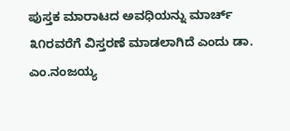ಪುಸ್ತಕ ಮಾರಾಟದ ಅವಧಿಯನ್ನು ಮಾರ್ಚ್ ೩೧ರವರೆಗೆ ವಿಸ್ತರಣೆ ಮಾಡಲಾಗಿದೆ ಎಂದು ಡಾ. ಎಂ.ನಂಜಯ್ಯ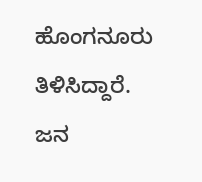ಹೊಂಗನೂರು ತಿಳಿಸಿದ್ದಾರೆ.
ಜನ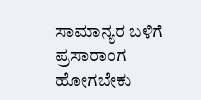ಸಾಮಾನ್ಯರ ಬಳಿಗೆ ಪ್ರಸಾರಾಂಗ ಹೋಗಬೇಕು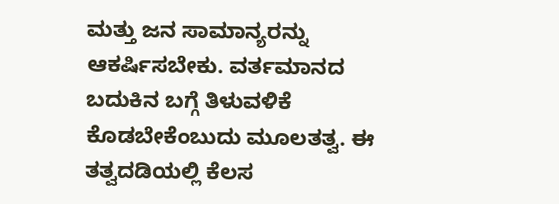ಮತ್ತು ಜನ ಸಾಮಾನ್ಯರನ್ನು ಆಕರ್ಷಿಸಬೇಕು. ವರ್ತಮಾನದ ಬದುಕಿನ ಬಗ್ಗೆ ತಿಳುವಳಿಕೆ ಕೊಡಬೇಕೆಂಬುದು ಮೂಲತತ್ವ. ಈ ತತ್ವದಡಿಯಲ್ಲಿ ಕೆಲಸ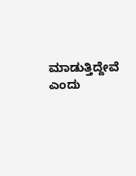ಮಾಡುತ್ತಿದ್ದೇವೆ ಎಂದು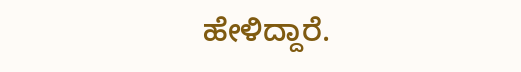ಹೇಳಿದ್ದಾರೆ.